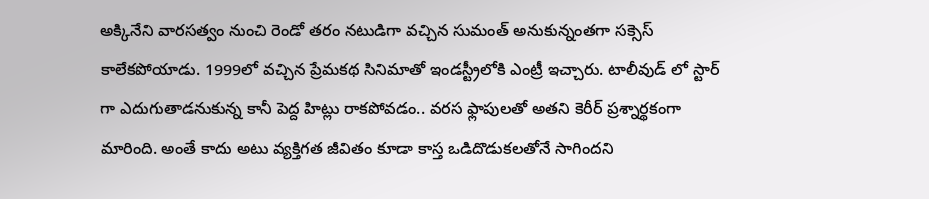అక్కినేని వారసత్వం నుంచి రెండో తరం నటుడిగా వచ్చిన సుమంత్ అనుకున్నంతగా సక్సెస్ కాలేకపోయాడు. 1999లో వచ్చిన ప్రేమకథ సినిమాతో ఇండస్ట్రీలోకి ఎంట్రీ ఇచ్చారు. టాలీవుడ్ లో స్టార్ గా ఎదుగుతాడనుకున్న కానీ పెద్ద హిట్లు రాకపోవడం.. వరస ఫ్లాపులతో అతని కెరీర్ ప్రశ్నార్థకంగా మారింది. అంతే కాదు అటు వ్యక్తిగత జీవితం కూడా కాస్త ఒడిదొడుకలతోనే సాగిందని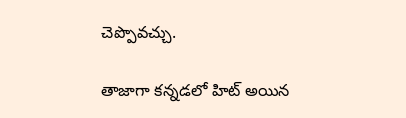చెప్పొవచ్చు.

తాజాగా కన్నడలో హిట్ అయిన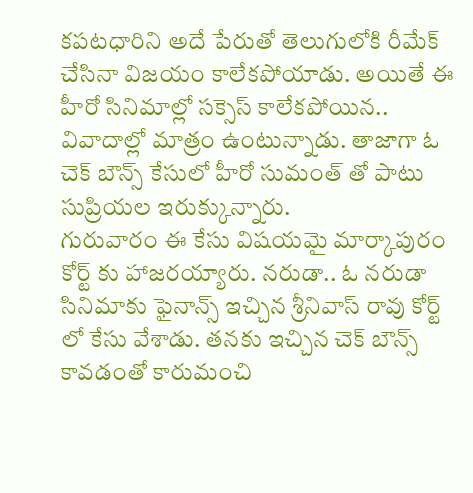కపటధారిని అదే పేరుతో తెలుగులోకి రీమేక్ చేసినా విజయం కాలేకపోయాడు. అయితే ఈ హీరో సినిమాల్లో సక్సెస్ కాలేకపోయిన.. వివాదాల్లో మాత్రం ఉంటున్నాడు. తాజాగా ఓ చెక్ బౌన్స్ కేసులో హీరో సుమంత్ తో పాటు సుప్రియల ఇరుక్కున్నారు.
గురువారం ఈ కేసు విషయమై మార్కాపురం కోర్ట్ కు హాజరయ్యారు. నరుడా.. ఓ నరుడా సినిమాకు ఫైనాన్స్ ఇచ్చిన శ్రీనివాస్ రావు కోర్ట్ లో కేసు వేశాడు. తనకు ఇచ్చిన చెక్ బౌన్స్ కావడంతో కారుమంచి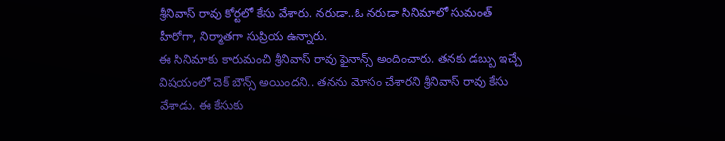శ్రీనివాస్ రావు కోర్టలో కేసు వేశారు. నరుడా..ఓ నరుడా సినిమాలో సుమంత్ హీరోగా, నిర్మాతగా సుప్రియ ఉన్నారు.
ఈ సినిమాకు కారుమంచి శ్రీనివాస్ రావు ఫైనాన్స్ అందించారు. తనకు డబ్బు ఇచ్చే విషయంలో చెక్ బౌన్స్ అయిందని.. తనను మోసం చేశారని శ్రీనివాస్ రావు కేసు వేశాడు. ఈ కేసుకు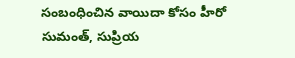సంబంధించిన వాయిదా కోసం హీరో సుమంత్, సుప్రియ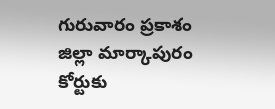గురువారం ప్రకాశం జిల్లా మార్కాపురం కోర్టుకు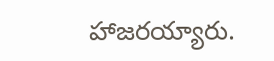హాజరయ్యారు.